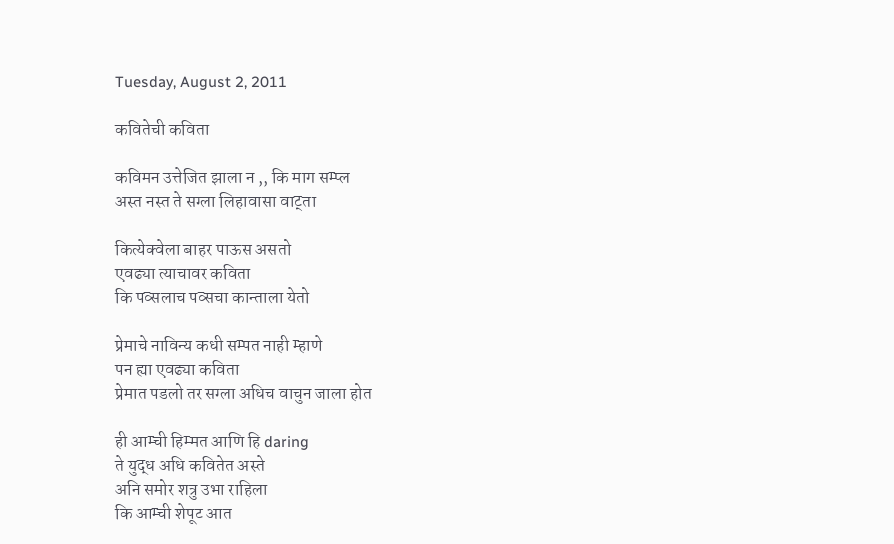Tuesday, August 2, 2011

कवितेची कविता

कविमन उत्तेजित झाला न ,, कि माग सम्प्ल
अस्त नस्त ते सग्ला लिहावासा वाट्ता

कित्येक्वेला बाहर पाऊस असतो
एवढ्या त्याचावर कविता
कि पव्सलाच पव्सचा कान्ताला येतो

प्रेमाचे नाविन्य कधी सम्पत नाही म्हाणे
पन ह्या एवढ्या कविता
प्रेमात पडलो तर सग्ला अधिच वाचुन जाला होत

ही आम्ची हिम्मत आणि हि daring
ते युद्ध अधि कवितेत अस्ते
अनि समोर शत्रु उभा राहिला
कि आम्ची शेपूट आत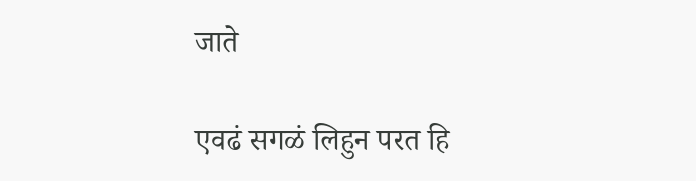जाते

एवढं सगळं लिहुन परत हि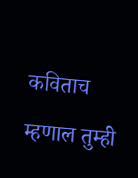कविताच म्हणाल तुम्ही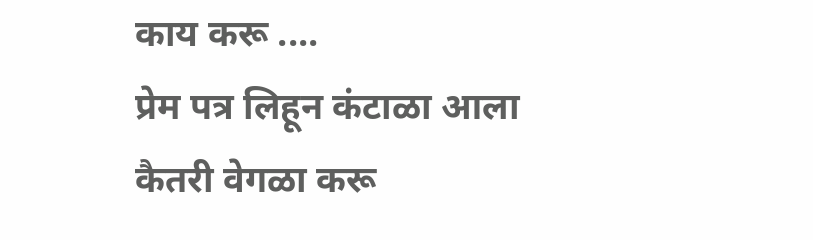काय करू ....
प्रेम पत्र लिहून कंटाळा आला
कैतरी वेगळा करू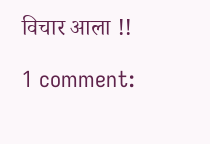विचार आला !!

1 comment: